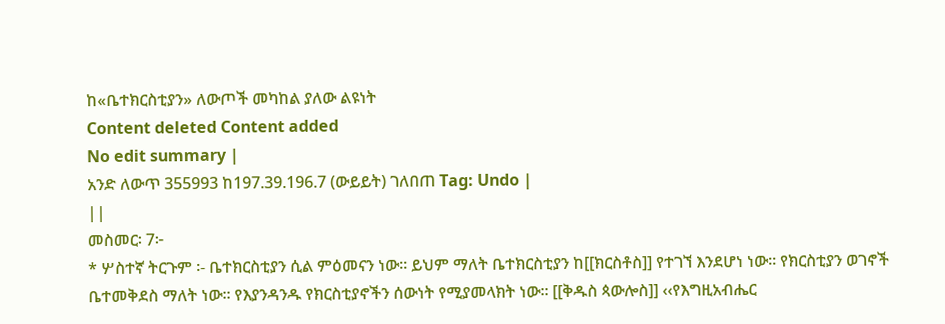ከ«ቤተክርስቲያን» ለውጦች መካከል ያለው ልዩነት
Content deleted Content added
No edit summary |
አንድ ለውጥ 355993 ከ197.39.196.7 (ውይይት) ገለበጠ Tag: Undo |
||
መስመር፡ 7፦
* ሦስተኛ ትርጉም ፡- ቤተክርስቲያን ሲል ምዕመናን ነው፡፡ ይህም ማለት ቤተክርስቲያን ከ[[ክርስቶስ]] የተገኘ እንደሆነ ነው፡፡ የክርስቲያን ወገኖች ቤተመቅደስ ማለት ነው፡፡ የእያንዳንዱ የክርስቲያኖችን ሰውነት የሚያመላክት ነው፡፡ [[ቅዱስ ጳውሎስ]] ‹‹የእግዚአብሔር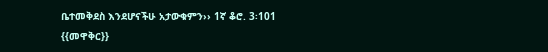ቤተመቅደስ እንደሆናችሁ አታውቁምን›› 1ኛ ቆሮ. 3፡101
{{መዋቅር}}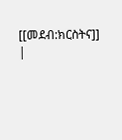[[መደብ:ክርስትና]]
|